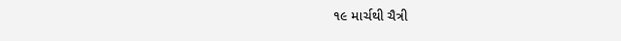૧૯ માર્ચથી ચૈત્રી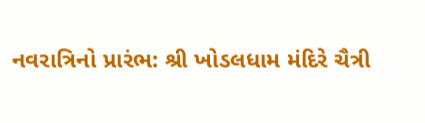નવરાત્રિનો પ્રારંભ: શ્રી ખોડલધામ મંદિરે ચૈત્રી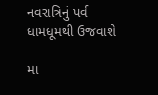નવરાત્રિનું પર્વ ધામધૂમથી ઉજવાશે

મા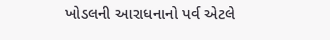ખોડલની આરાધનાનો પર્વ એટલે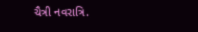ચૈત્રી નવરાત્રિ.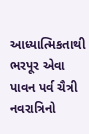આધ્યાત્મિકતાથી ભરપૂર એવા પાવન પર્વ ચૈત્રી નવરાત્રિનો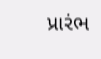પ્રારંભ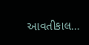આવતીકાલ…